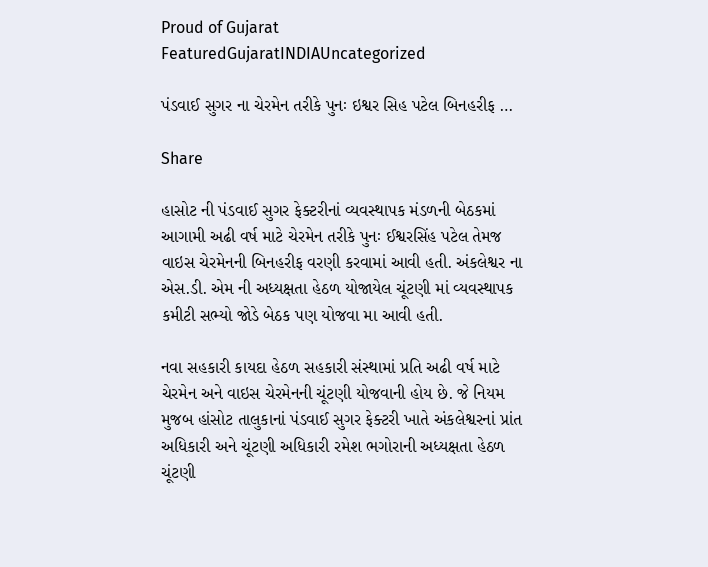Proud of Gujarat
FeaturedGujaratINDIAUncategorized

પંડવાઈ સુગર ના ચેરમેન તરીકે પુનઃ ઇશ્વર સિહ પટેલ બિનહરીફ …

Share

હાસોટ ની પંડવાઈ સુગર ફેક્ટરીનાં વ્યવસ્થાપક મંડળની બેઠકમાં આગામી અઢી વર્ષ માટે ચેરમેન તરીકે પુનઃ ઈશ્વરસિંહ પટેલ તેમજ વાઇસ ચેરમેનની બિનહરીફ વરણી કરવામાં આવી હતી. અંકલેશ્વર ના એસ.ડી. એમ ની અધ્યક્ષતા હેઠળ યોજાયેલ ચૂંટણી માં વ્યવસ્થાપક કમીટી સભ્યો જોડે બેઠક પણ યોજવા મા આવી હતી.

નવા સહકારી કાયદા હેઠળ સહકારી સંસ્થામાં પ્રતિ અઢી વર્ષ માટે ચેરમેન અને વાઇસ ચેરમેનની ચૂંટણી યોજવાની હોય છે. જે નિયમ મુજબ હાંસોટ તાલુકાનાં પંડવાઈ સુગર ફેક્ટરી ખાતે અંકલેશ્વરનાં પ્રાંત અધિકારી અને ચૂંટણી અધિકારી રમેશ ભગોરાની અધ્યક્ષતા હેઠળ ચૂંટણી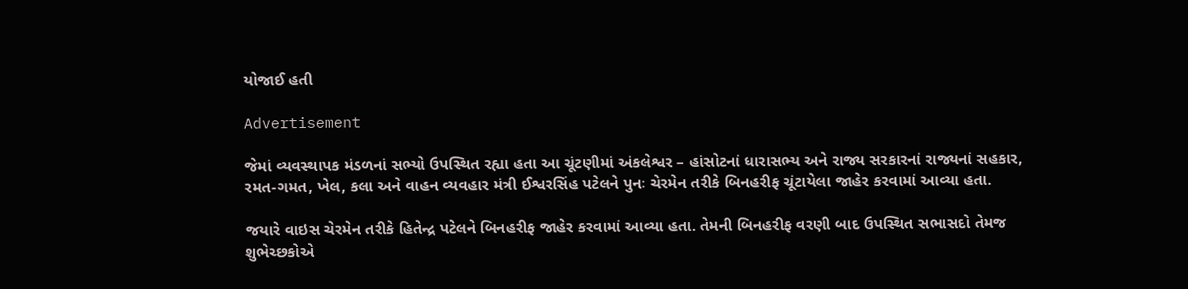યોજાઈ હતી

Advertisement

જેમાં વ્યવસ્થાપક મંડળનાં સભ્યો ઉપસ્થિત રહ્યા હતા આ ચૂંટણીમાં અંકલેશ્વર – હાંસોટનાં ધારાસભ્ય અને રાજ્ય સરકારનાં રાજ્યનાં સહકાર, રમત-ગમત, ખેલ, કલા અને વાહન વ્યવહાર મંત્રી ઈશ્વરસિંહ પટેલને પુનઃ ચેરમેન તરીકે બિનહરીફ ચૂંટાયેલા જાહેર કરવામાં આવ્યા હતા.

જયારે વાઇસ ચેરમેન તરીકે હિતેન્દ્ર પટેલને બિનહરીફ જાહેર કરવામાં આવ્યા હતા. તેમની બિનહરીફ વરણી બાદ ઉપસ્થિત સભાસદો તેમજ શુભેચ્છકોએ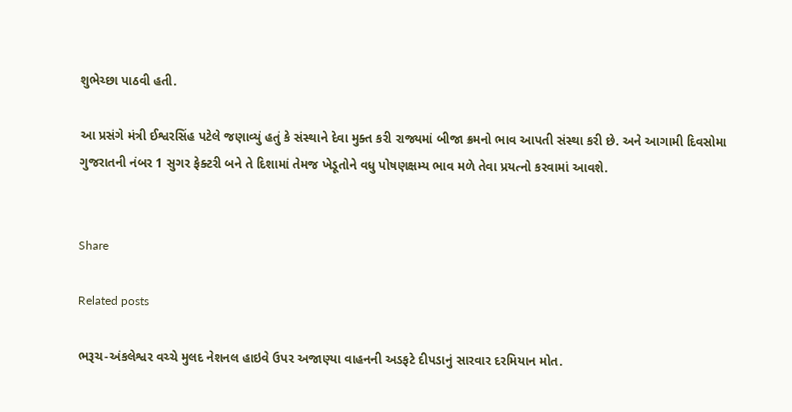શુભેચ્છા પાઠવી હતી.

આ પ્રસંગે મંત્રી ઈશ્વરસિંહ પટેલે જણાવ્યું હતું કે સંસ્થાને દેવા મુક્ત કરી રાજ્યમાં બીજા ક્રમનો ભાવ આપતી સંસ્થા કરી છે. અને આગામી દિવસોમા ગુજરાતની નંબર 1 સુગર ફેક્ટરી બને તે દિશામાં તેમજ ખેડૂતોને વધુ પોષણક્ષમ્ય ભાવ મળે તેવા પ્રયત્નો કરવામાં આવશે.


Share

Related posts

ભરૂચ-અંકલેશ્વર વચ્ચે મુલદ નેશનલ હાઇવે ઉપર અજાણ્યા વાહનની અડફટે દીપડાનું સારવાર દરમિયાન મોત.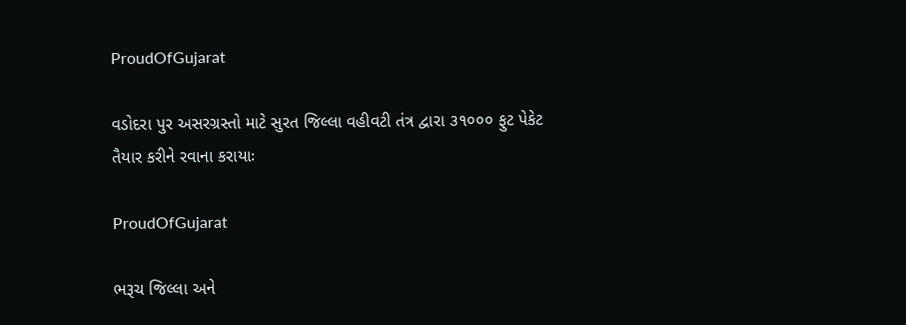ProudOfGujarat

વડોદરા પુર અસરગ્રસ્તો માટે સુરત જિલ્લા વહીવટી તંત્ર દ્વારા ૩૧૦૦૦ ફુટ પેકેટ તૈયાર કરીને રવાના કરાયાઃ

ProudOfGujarat

ભરૂચ જિલ્લા અને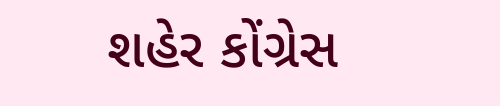શહેર કોંગ્રેસ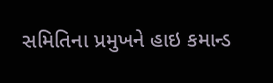સમિતિના પ્રમુખને હાઇ કમાન્ડ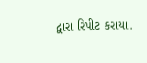દ્વારા રિપીટ કરાયા.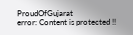ProudOfGujarat
error: Content is protected !!